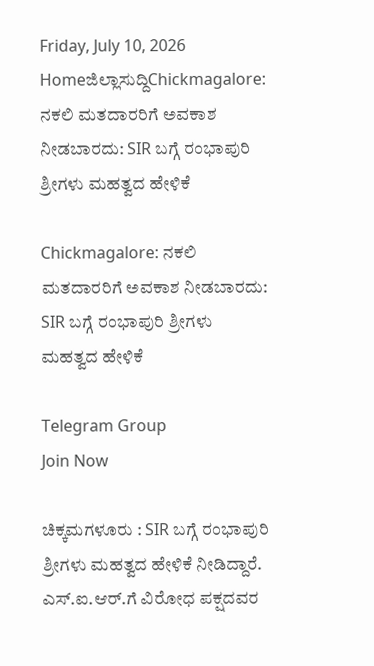Friday, July 10, 2026
Homeಜಿಲ್ಲಾಸುದ್ದಿChickmagalore: ನಕಲಿ ಮತದಾರರಿಗೆ ಅವಕಾಶ ನೀಡಬಾರದು: SIR ಬಗ್ಗೆ ರಂಭಾಪುರಿ ಶ್ರೀಗಳು ಮಹತ್ವದ ಹೇಳಿಕೆ

Chickmagalore: ನಕಲಿ ಮತದಾರರಿಗೆ ಅವಕಾಶ ನೀಡಬಾರದು: SIR ಬಗ್ಗೆ ರಂಭಾಪುರಿ ಶ್ರೀಗಳು ಮಹತ್ವದ ಹೇಳಿಕೆ

Telegram Group
Join Now

ಚಿಕ್ಕಮಗಳೂರು : SIR ಬಗ್ಗೆ ರಂಭಾಪುರಿ ಶ್ರೀಗಳು ಮಹತ್ವದ ಹೇಳಿಕೆ ನೀಡಿದ್ದಾರೆ. ಎಸ್.ಐ.ಆರ್.ಗೆ ವಿರೋಧ ಪಕ್ಷದವರ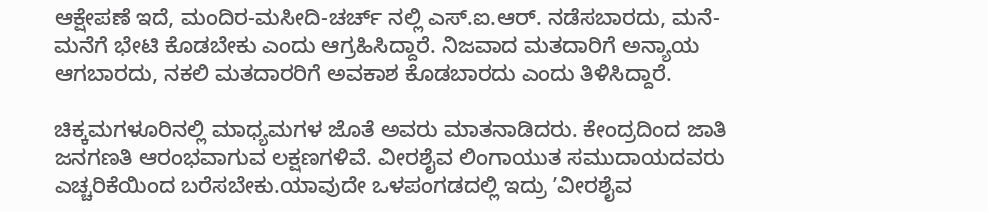ಆಕ್ಷೇಪಣೆ ಇದೆ, ಮಂದಿರ-ಮಸೀದಿ-ಚರ್ಚ್ ನಲ್ಲಿ ಎಸ್.ಐ.ಆರ್. ನಡೆಸಬಾರದು, ಮನೆ-ಮನೆಗೆ ಭೇಟಿ ಕೊಡಬೇಕು ಎಂದು ಆಗ್ರಹಿಸಿದ್ದಾರೆ. ನಿಜವಾದ ಮತದಾರಿಗೆ ಅನ್ಯಾಯ ಆಗಬಾರದು, ನಕಲಿ ಮತದಾರರಿಗೆ ಅವಕಾಶ ಕೊಡಬಾರದು ಎಂದು ತಿಳಿಸಿದ್ದಾರೆ.

ಚಿಕ್ಕಮಗಳೂರಿನಲ್ಲಿ ಮಾಧ್ಯಮಗಳ ಜೊತೆ ಅವರು ಮಾತನಾಡಿದರು. ಕೇಂದ್ರದಿಂದ ಜಾತಿ ಜನಗಣತಿ ಆರಂಭವಾಗುವ ಲಕ್ಷಣಗಳಿವೆ. ವೀರಶೈವ ಲಿಂಗಾಯುತ ಸಮುದಾಯದವರು ಎಚ್ಚರಿಕೆಯಿಂದ ಬರೆಸಬೇಕು.ಯಾವುದೇ ಒಳಪಂಗಡದಲ್ಲಿ ಇದ್ರು ʼವೀರಶೈವ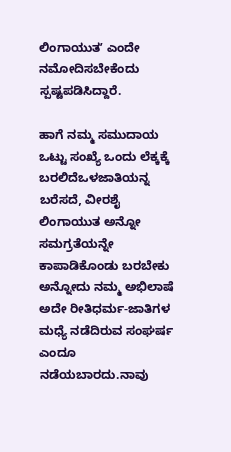ಲಿಂಗಾಯುತʼ ಎಂದೇ  ನಮೋದಿಸಬೇಕೆಂದು ಸ್ಪಷ್ಟಪಡಿಸಿದ್ದಾರೆ.

ಹಾಗೆ ನಮ್ಮ ಸಮುದಾಯ ಒಟ್ಟು ಸಂಖ್ಯೆ ಒಂದು ಲೆಕ್ಕಕ್ಕೆ ಬರಲಿದೆಒಳಜಾತಿಯನ್ನ ಬರೆಸದೆ, ವೀರಶೈ ಲಿಂಗಾಯುತ ಅನ್ನೋ ಸಮಗ್ರತೆಯನ್ನೇ ಕಾಪಾಡಿಕೊಂಡು ಬರಬೇಕು ಅನ್ನೋದು ನಮ್ಮ ಅಭಿಲಾಷೆ ಅದೇ ರೀತಿಧರ್ಮ-ಜಾತಿಗಳ ಮಧ್ಯೆ ನಡೆದಿರುವ ಸಂಘರ್ಷ ಎಂದೂ ನಡೆಯಬಾರದು.ನಾವು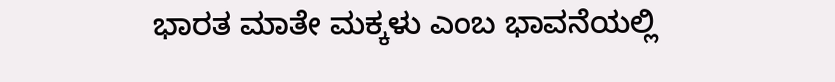ಭಾರತ ಮಾತೇ ಮಕ್ಕಳು ಎಂಬ ಭಾವನೆಯಲ್ಲಿ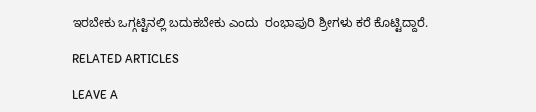ಇರಬೇಕು ಒಗ್ಗಟ್ಟಿನಲ್ಲಿ ಬದುಕಬೇಕು ಎಂದು  ರಂಭಾಪುರಿ ಶ್ರೀಗಳು ಕರೆ ಕೊಟ್ಟಿದ್ದಾರೆ.

RELATED ARTICLES

LEAVE A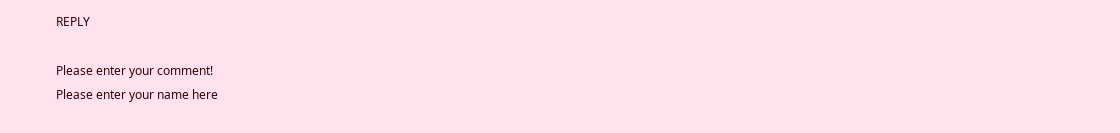REPLY

Please enter your comment!
Please enter your name here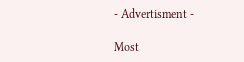- Advertisment -

Most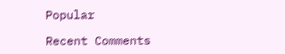Popular

Recent Comments